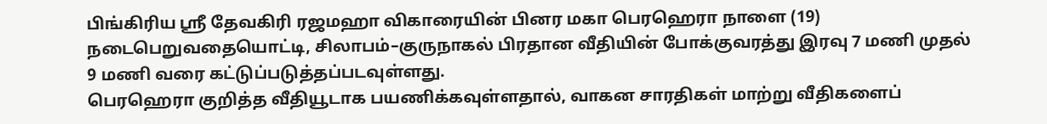பிங்கிரிய ஸ்ரீ தேவகிரி ரஜமஹா விகாரையின் பினர மகா பெரஹெரா நாளை (19) நடைபெறுவதையொட்டி, சிலாபம்–குருநாகல் பிரதான வீதியின் போக்குவரத்து இரவு 7 மணி முதல் 9 மணி வரை கட்டுப்படுத்தப்படவுள்ளது.
பெரஹெரா குறித்த வீதியூடாக பயணிக்கவுள்ளதால், வாகன சாரதிகள் மாற்று வீதிகளைப்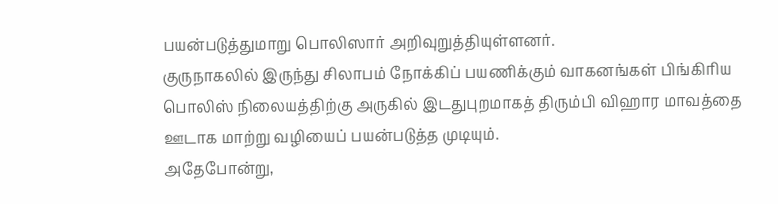பயன்படுத்துமாறு பொலிஸார் அறிவுறுத்தியுள்ளனர்.
குருநாகலில் இருந்து சிலாபம் நோக்கிப் பயணிக்கும் வாகனங்கள் பிங்கிரிய பொலிஸ் நிலையத்திற்கு அருகில் இடதுபுறமாகத் திரும்பி விஹார மாவத்தை ஊடாக மாற்று வழியைப் பயன்படுத்த முடியும்.
அதேபோன்று,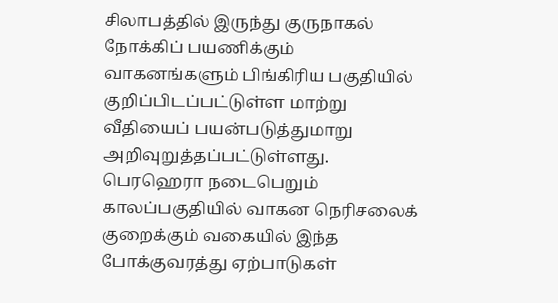சிலாபத்தில் இருந்து குருநாகல் நோக்கிப் பயணிக்கும் வாகனங்களும் பிங்கிரிய பகுதியில் குறிப்பிடப்பட்டுள்ள மாற்று வீதியைப் பயன்படுத்துமாறு அறிவுறுத்தப்பட்டுள்ளது.
பெரஹெரா நடைபெறும் காலப்பகுதியில் வாகன நெரிசலைக் குறைக்கும் வகையில் இந்த போக்குவரத்து ஏற்பாடுகள்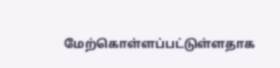மேற்கொள்ளப்பட்டுள்ளதாக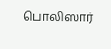பொலிஸார்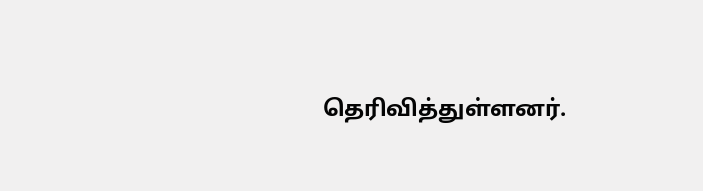தெரிவித்துள்ளனர்.